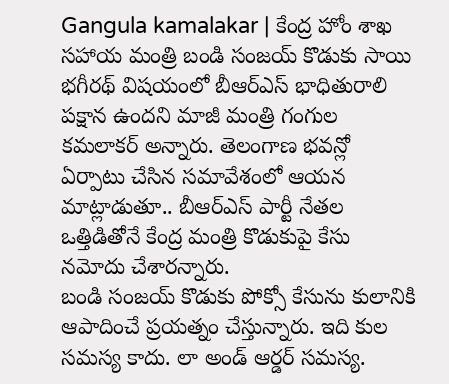Gangula kamalakar | కేంద్ర హోం శాఖ సహాయ మంత్రి బండి సంజయ్ కొడుకు సాయి భగీరథ్ విషయంలో బీఆర్ఎస్ భాధితురాలి పక్షాన ఉందని మాజీ మంత్రి గంగుల కమలాకర్ అన్నారు. తెలంగాణ భవన్లో ఏర్పాటు చేసిన సమావేశంలో ఆయన మాట్లాడుతూ.. బీఆర్ఎస్ పార్టీ నేతల ఒత్తిడితోనే కేంద్ర మంత్రి కొడుకుపై కేసు నమోదు చేశారన్నారు.
బండి సంజయ్ కొడుకు పోక్సో కేసును కులానికి ఆపాదించే ప్రయత్నం చేస్తున్నారు. ఇది కుల సమస్య కాదు. లా అండ్ ఆర్డర్ సమస్య.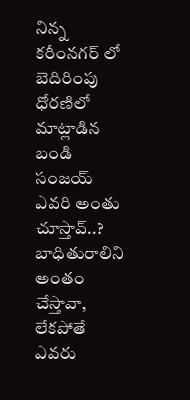నిన్న కరీంనగర్ లో బెదిరింపు ధోరణిలో మాట్లాడిన బండి సంజయ్ ఎవరి అంతు చూస్తావ్..? బాధితురాలిని అంతం చేస్తావా, లేకపోతే ఎవరు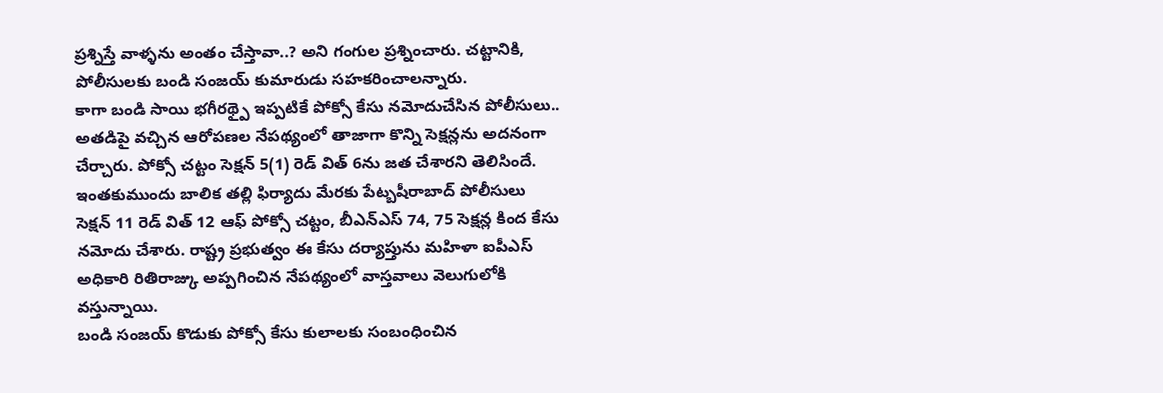ప్రశ్నిస్తే వాళ్ళను అంతం చేస్తావా..? అని గంగుల ప్రశ్నించారు. చట్టానికి, పోలీసులకు బండి సంజయ్ కుమారుడు సహకరించాలన్నారు.
కాగా బండి సాయి భగీరథ్పై ఇప్పటికే పోక్సో కేసు నమోదుచేసిన పోలీసులు.. అతడిపై వచ్చిన ఆరోపణల నేపథ్యంలో తాజాగా కొన్ని సెక్షన్లను అదనంగా చేర్చారు. పోక్సో చట్టం సెక్షన్ 5(1) రెడ్ విత్ 6ను జత చేశారని తెలిసిందే. ఇంతకుముందు బాలిక తల్లి ఫిర్యాదు మేరకు పేట్బషీరాబాద్ పోలీసులు సెక్షన్ 11 రెడ్ విత్ 12 ఆఫ్ పోక్సో చట్టం, బీఎన్ఎస్ 74, 75 సెక్షన్ల కింద కేసు నమోదు చేశారు. రాష్ట్ర ప్రభుత్వం ఈ కేసు దర్యాప్తును మహిళా ఐపీఎస్ అధికారి రితిరాజ్కు అప్పగించిన నేపథ్యంలో వాస్తవాలు వెలుగులోకి వస్తున్నాయి.
బండి సంజయ్ కొడుకు పోక్సో కేసు కులాలకు సంబంధించిన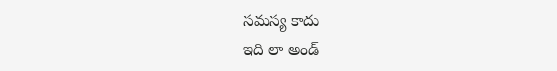సమస్య కాదు
ఇది లా అండ్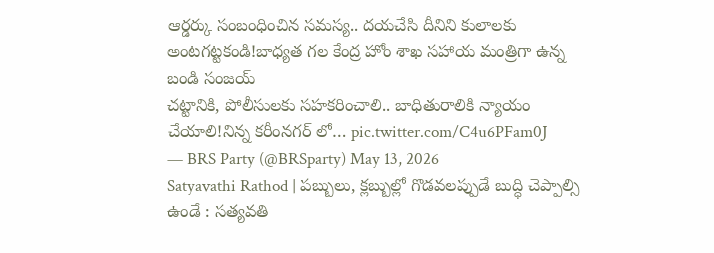ఆర్డర్కు సంబంధించిన సమస్య.. దయచేసి దీనిని కులాలకు అంటగట్టకండి!బాధ్యత గల కేంద్ర హోం శాఖ సహాయ మంత్రిగా ఉన్న బండి సంజయ్
చట్టానికి, పోలీసులకు సహకరించాలి.. బాధితురాలికి న్యాయం చేయాలి!నిన్న కరీంనగర్ లో… pic.twitter.com/C4u6PFam0J
— BRS Party (@BRSparty) May 13, 2026
Satyavathi Rathod | పబ్బులు, క్లబ్బుల్లో గొడవలప్పుడే బుద్ధి చెప్పాల్సి ఉండే : సత్యవతి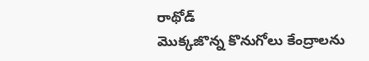రాథోడ్
మొక్కజొన్న కొనుగోలు కేంద్రాలను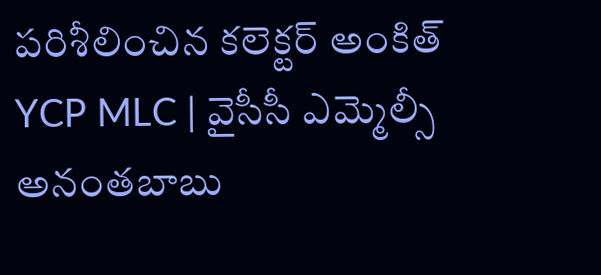పరిశీలించిన కలెక్టర్ అంకిత్
YCP MLC | వైసీసీ ఎమ్మెల్సీ అనంతబాబు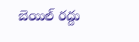బెయిల్ రద్దు